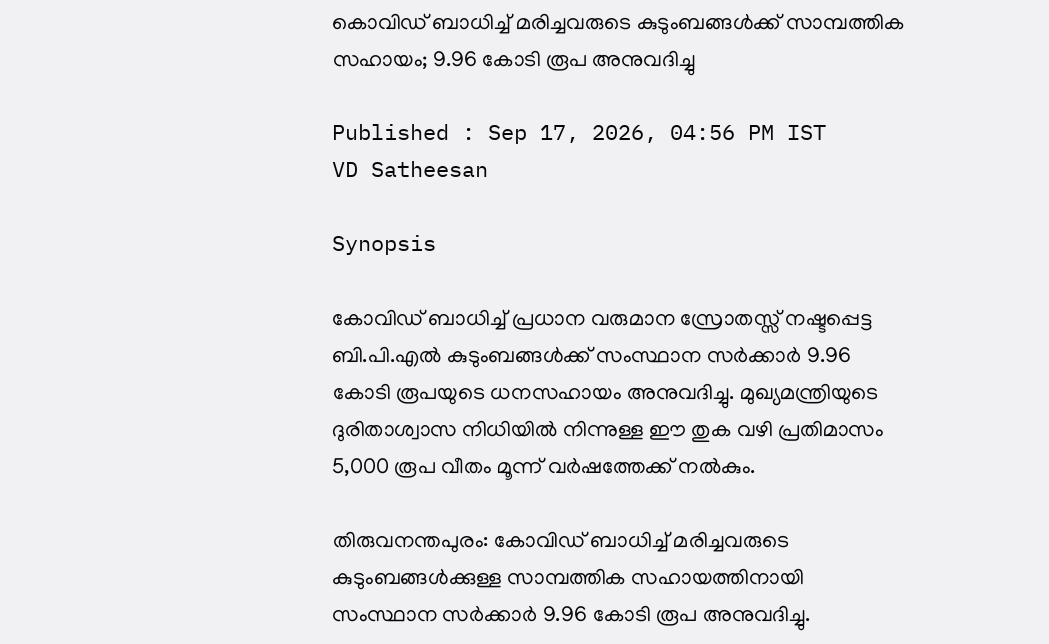കൊവിഡ് ബാധിച്ച് മരിച്ചവരുടെ കുടുംബങ്ങൾക്ക് സാമ്പത്തിക സഹായം; 9.96 കോടി രൂപ അനുവദിച്ചു

Published : Sep 17, 2026, 04:56 PM IST
VD Satheesan

Synopsis

കോവിഡ് ബാധിച്ച് പ്രധാന വരുമാന സ്രോതസ്സ് നഷ്ടപ്പെട്ട ബി.പി.എൽ കുടുംബങ്ങൾക്ക് സംസ്ഥാന സർക്കാർ 9.96 കോടി രൂപയുടെ ധനസഹായം അനുവദിച്ചു. മുഖ്യമന്ത്രിയുടെ ദുരിതാശ്വാസ നിധിയിൽ നിന്നുള്ള ഈ തുക വഴി പ്രതിമാസം 5,000 രൂപ വീതം മൂന്ന് വർഷത്തേക്ക് നൽകും.

തിരുവനന്തപുരം: കോവിഡ് ബാധിച്ച് മരിച്ചവരുടെ കുടുംബങ്ങൾക്കുള്ള സാമ്പത്തിക സഹായത്തിനായി സംസ്ഥാന സർക്കാർ 9.96 കോടി രൂപ അനുവദിച്ചു.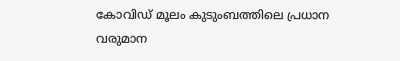കോവിഡ് മൂലം കുടുംബത്തിലെ പ്രധാന വരുമാന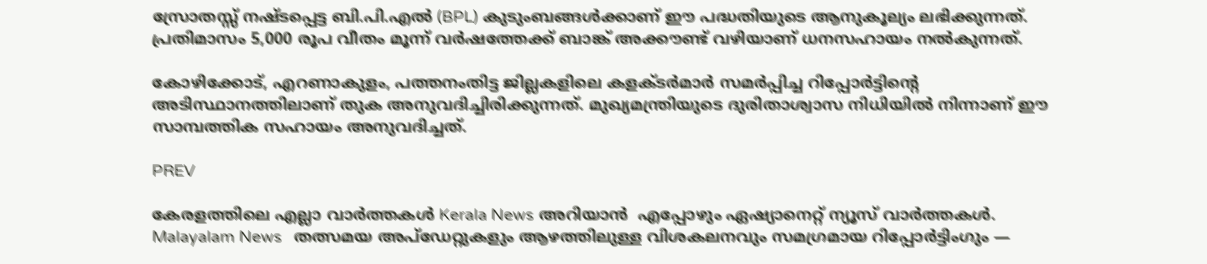സ്രോതസ്സ് നഷ്ടപ്പെട്ട ബി.പി.എൽ (BPL) കുടുംബങ്ങൾക്കാണ് ഈ പദ്ധതിയുടെ ആനുകൂല്യം ലഭിക്കുന്നത്. പ്രതിമാസം 5,000 രൂപ വീതം മൂന്ന് വർഷത്തേക്ക് ബാങ്ക് അക്കൗണ്ട് വഴിയാണ് ധനസഹായം നൽകുന്നത്.

കോഴിക്കോട്, എറണാകുളം, പത്തനംതിട്ട ജില്ലകളിലെ കളക്ടർമാർ സമർപ്പിച്ച റിപ്പോർട്ടിന്റെ അടിസ്ഥാനത്തിലാണ് തുക അനുവദിച്ചിരിക്കുന്നത്. മുഖ്യമന്ത്രിയുടെ ദുരിതാശ്വാസ നിധിയിൽ നിന്നാണ് ഈ സാമ്പത്തിക സഹായം അനുവദിച്ചത്.

PREV

കേരളത്തിലെ എല്ലാ വാർത്തകൾ Kerala News അറിയാൻ  എപ്പോഴും ഏഷ്യാനെറ്റ് ന്യൂസ് വാർത്തകൾ.  Malayalam News   തത്സമയ അപ്‌ഡേറ്റുകളും ആഴത്തിലുള്ള വിശകലനവും സമഗ്രമായ റിപ്പോർട്ടിംഗും —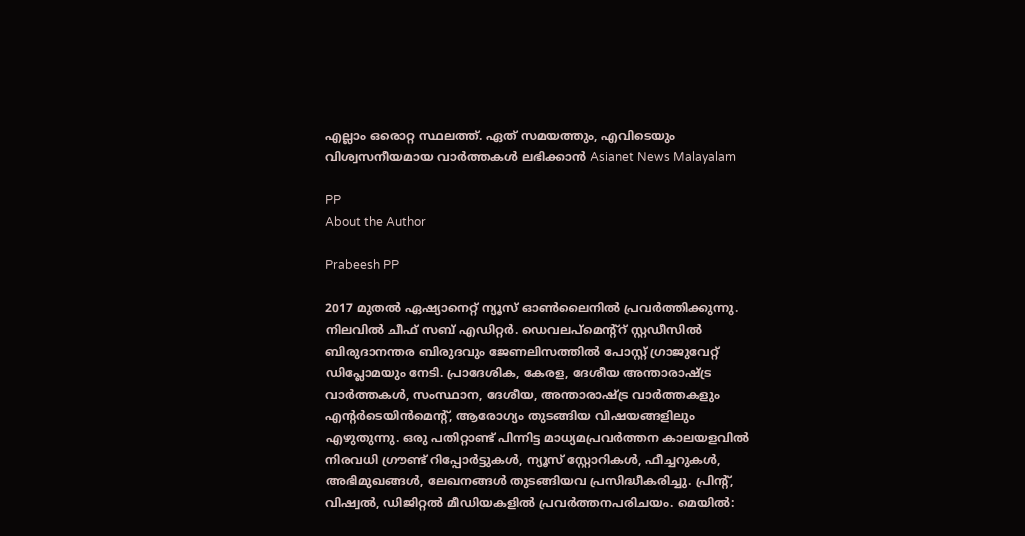എല്ലാം ഒരൊറ്റ സ്ഥലത്ത്. ഏത് സമയത്തും, എവിടെയും വിശ്വസനീയമായ വാർത്തകൾ ലഭിക്കാൻ Asianet News Malayalam

PP
About the Author

Prabeesh PP

2017 മുതല്‍ ഏഷ്യാനെറ്റ് ന്യൂസ് ഓണ്‍ലൈനില്‍ പ്രവര്‍ത്തിക്കുന്നു. നിലവില്‍ ചീഫ് സബ് എഡിറ്റര്‍. ഡെവലപ്മെന്റ്റ് സ്റ്റഡീസിൽ ബിരുദാനന്തര ബിരുദവും ജേണലിസത്തില്‍ പോസ്റ്റ് ഗ്രാജുവേറ്റ് ഡിപ്ലോമയും നേടി. പ്രാദേശിക, കേരള, ദേശീയ അന്താരാഷ്ട്ര വാർത്തകൾ, സംസ്ഥാന, ദേശീയ, അന്താരാഷ്ട്ര വാര്‍ത്തകളും എന്റര്‍ടെയിന്‍മെന്റ്, ആരോഗ്യം തുടങ്ങിയ വിഷയങ്ങളിലും എഴുതുന്നു. ഒരു പതിറ്റാണ്ട് പിന്നിട്ട മാധ്യമപ്രവര്‍ത്തന കാലയളവില്‍ നിരവധി ഗ്രൗണ്ട് റിപ്പോര്‍ട്ടുകള്‍, ന്യൂസ് സ്റ്റോറികള്‍, ഫീച്ചറുകള്‍, അഭിമുഖങ്ങള്‍, ലേഖനങ്ങള്‍ തുടങ്ങിയവ പ്രസിദ്ധീകരിച്ചു. പ്രിന്റ്, വിഷ്വല്‍, ഡിജിറ്റല്‍ മീഡിയകളില്‍ പ്രവര്‍ത്തനപരിചയം. മെയില്‍: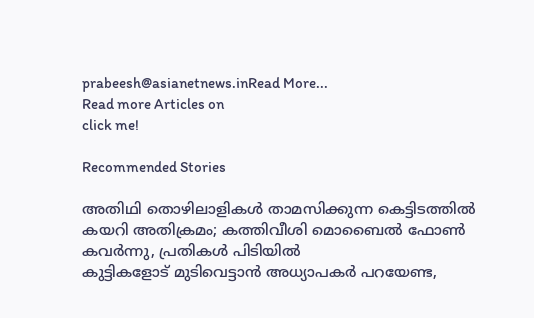prabeesh@asianetnews.inRead More...
Read more Articles on
click me!

Recommended Stories

അതിഥി തൊഴിലാളികള്‍ താമസിക്കുന്ന കെട്ടിടത്തില്‍ കയറി അതിക്രമം; കത്തിവീശി മൊബൈല്‍ ഫോണ്‍ കവര്‍ന്നു, പ്രതികൾ പിടിയില്‍
കുട്ടികളോട് മുടിവെട്ടാൻ അധ്യാപകര്‍ പറയേണ്ട,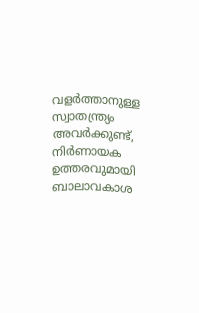വളര്‍ത്താനുള്ള സ്വാതന്ത്ര്യം അവര്‍ക്കുണ്ട്, നിര്‍ണായക ഉത്തരവുമായി ബാലാവകാശ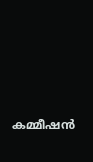കമ്മീഷൻ